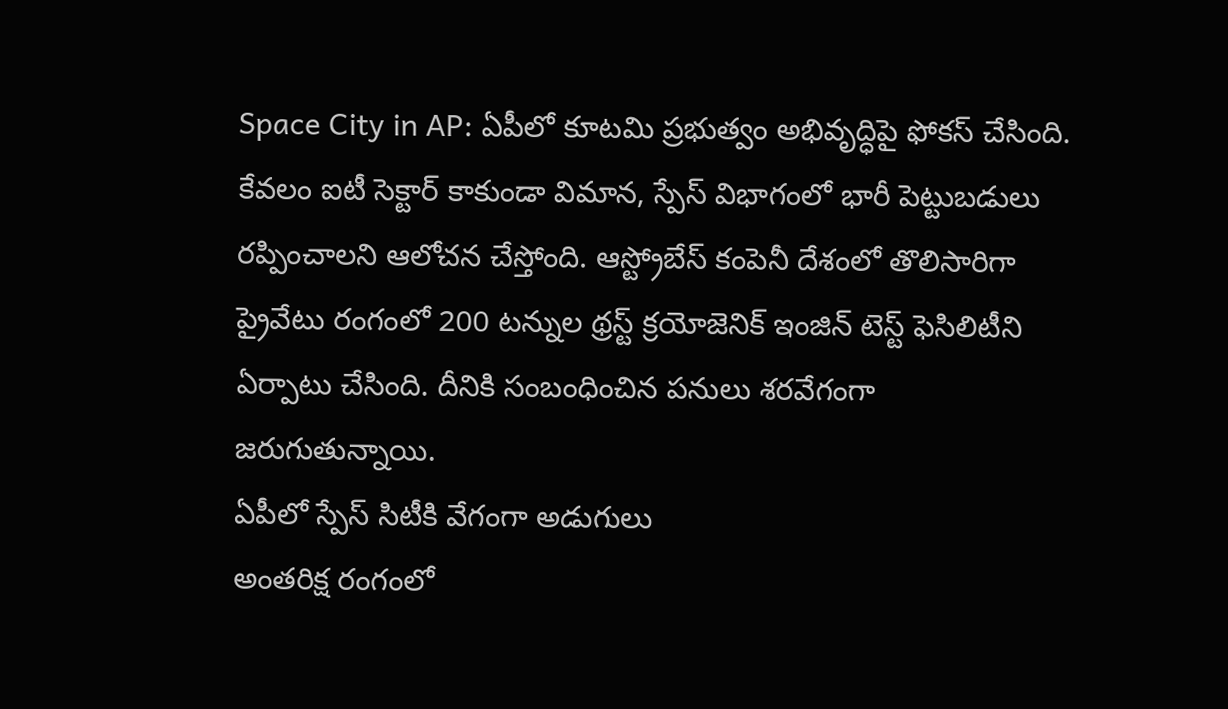Space City in AP: ఏపీలో కూటమి ప్రభుత్వం అభివృద్ధిపై ఫోకస్ చేసింది. కేవలం ఐటీ సెక్టార్ కాకుండా విమాన, స్పేస్ విభాగంలో భారీ పెట్టుబడులు రప్పించాలని ఆలోచన చేస్తోంది. ఆస్ట్రోబేస్ కంపెనీ దేశంలో తొలిసారిగా ప్రైవేటు రంగంలో 200 టన్నుల థ్రస్ట్ క్రయోజెనిక్ ఇంజిన్ టెస్ట్ ఫెసిలిటీని ఏర్పాటు చేసింది. దీనికి సంబంధించిన పనులు శరవేగంగా జరుగుతున్నాయి.
ఏపీలో స్పేస్ సిటీకి వేగంగా అడుగులు
అంతరిక్ష రంగంలో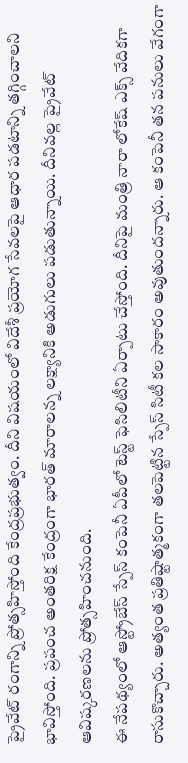ప్రైవేట్ రంగాన్ని ప్రోత్సహిస్తోంది కేంద్రప్రభుత్వం. దీని విషయంలో విదేశీ ప్రయోగ సేవలపై ఆధార పడటాన్ని తగ్గించాలని భావిస్తోంది. ప్రపంచ అంతరిక్ష కేంద్రంగా భారత్ మారాలన్న లక్ష్యానికి అడుగులు పడుతున్నాయి. దీనివల్ల ప్రైవేట్ ఆవిష్కరణలను ప్రోత్సహించనుంది.
ఈ నేపథ్యంలో ఆస్ట్రోబేస్ స్పేస్ కంపెనీ ఏపీలో టెస్ట్ ఫెసిలిటీని ఏర్పాటు చేస్తోంది. దీనిపై మంత్రి నారా లోకేష్ ఎక్స్ వేదికగా రాసుకొచ్చారు. అత్యంత ప్రతిష్టాత్మకంగా తలపెట్టిన స్పేస్ సిటీ కల సాకారం అవుతుందన్నారు. ఆ కంపెనీ తన పనులు వేగంగా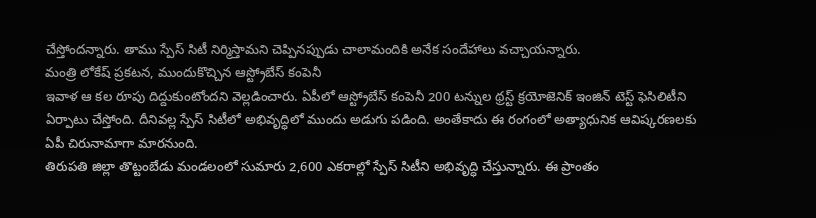చేస్తోందన్నారు. తాము స్పేస్ సిటీ నిర్మిస్తామని చెప్పినప్పుడు చాలామందికి అనేక సందేహాలు వచ్చాయన్నారు.
మంత్రి లోకేష్ ప్రకటన, ముందుకొచ్చిన ఆస్ట్రోబేస్ కంపెనీ
ఇవాళ ఆ కల రూపు దిద్దుకుంటోందని వెల్లడించారు. ఏపీలో ఆస్ట్రోబేస్ కంపెనీ 200 టన్నుల థ్రస్ట్ క్రయోజెనిక్ ఇంజిన్ టెస్ట్ ఫెసిలిటీని ఏర్పాటు చేస్తోంది. దీనివల్ల స్పేస్ సిటీలో అభివృద్ధిలో ముందు అడుగు పడింది. అంతేకాదు ఈ రంగంలో అత్యాధునిక ఆవిష్కరణలకు ఏపీ చిరునామాగా మారనుంది.
తిరుపతి జిల్లా తొట్టంబేడు మండలంలో సుమారు 2,600 ఎకరాల్లో స్పేస్ సిటీని అభివృద్ధి చేస్తున్నారు. ఈ ప్రాంతం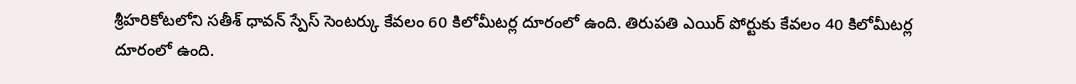శ్రీహరికోటలోని సతీశ్ ధావన్ స్పేస్ సెంటర్కు కేవలం 60 కిలోమీటర్ల దూరంలో ఉంది. తిరుపతి ఎయిర్ పోర్టుకు కేవలం 40 కిలోమీటర్ల దూరంలో ఉంది.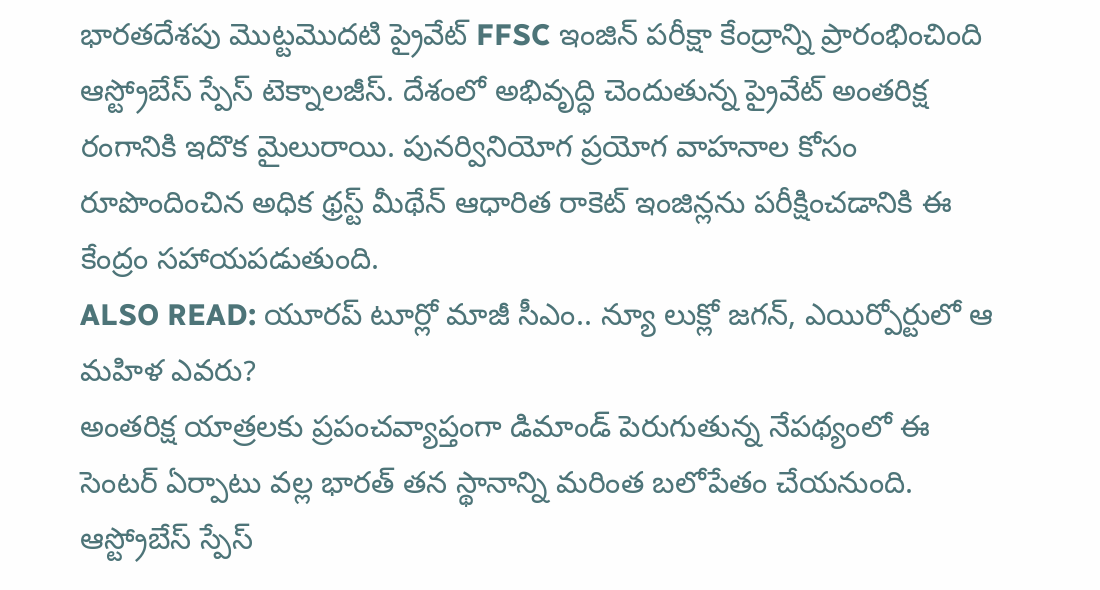భారతదేశపు మొట్టమొదటి ప్రైవేట్ FFSC ఇంజిన్ పరీక్షా కేంద్రాన్ని ప్రారంభించింది ఆస్ట్రోబేస్ స్పేస్ టెక్నాలజీస్. దేశంలో అభివృద్ధి చెందుతున్న ప్రైవేట్ అంతరిక్ష రంగానికి ఇదొక మైలురాయి. పునర్వినియోగ ప్రయోగ వాహనాల కోసం రూపొందించిన అధిక థ్రస్ట్ మీథేన్ ఆధారిత రాకెట్ ఇంజిన్లను పరీక్షించడానికి ఈ కేంద్రం సహాయపడుతుంది.
ALSO READ: యూరప్ టూర్లో మాజీ సీఎం.. న్యూ లుక్లో జగన్, ఎయిర్పోర్టులో ఆ మహిళ ఎవరు?
అంతరిక్ష యాత్రలకు ప్రపంచవ్యాప్తంగా డిమాండ్ పెరుగుతున్న నేపథ్యంలో ఈ సెంటర్ ఏర్పాటు వల్ల భారత్ తన స్థానాన్ని మరింత బలోపేతం చేయనుంది. ఆస్ట్రోబేస్ స్పేస్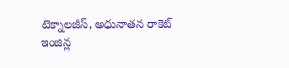టెక్నాలజీస్, అధునాతన రాకెట్ ఇంజిన్ల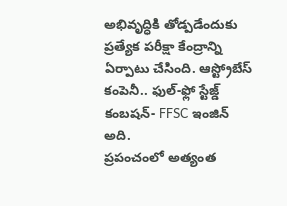అభివృద్ధికి తోడ్పడేందుకు ప్రత్యేక పరీక్షా కేంద్రాన్ని ఏర్పాటు చేసింది. ఆస్ట్రోబేస్ కంపెనీ.. ఫుల్-ఫ్లో స్టేజ్డ్ కంబషన్- FFSC ఇంజిన్ అది.
ప్రపంచంలో అత్యంత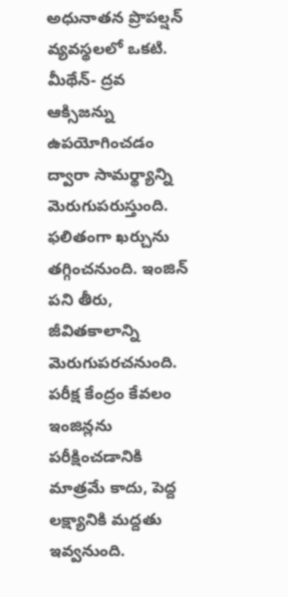అధునాతన ప్రొపల్షన్ వ్యవస్థలలో ఒకటి. మీథేన్- ద్రవ ఆక్సిజన్ను ఉపయోగించడం ద్వారా సామర్థ్యాన్ని మెరుగుపరుస్తుంది. ఫలితంగా ఖర్చును తగ్గించనుంది. ఇంజిన్ పని తీరు, జీవితకాలాన్ని మెరుగుపరచనుంది. పరీక్ష కేంద్రం కేవలం ఇంజిన్లను పరీక్షించడానికి మాత్రమే కాదు, పెద్ద లక్ష్యానికి మద్దతు ఇవ్వనుంది.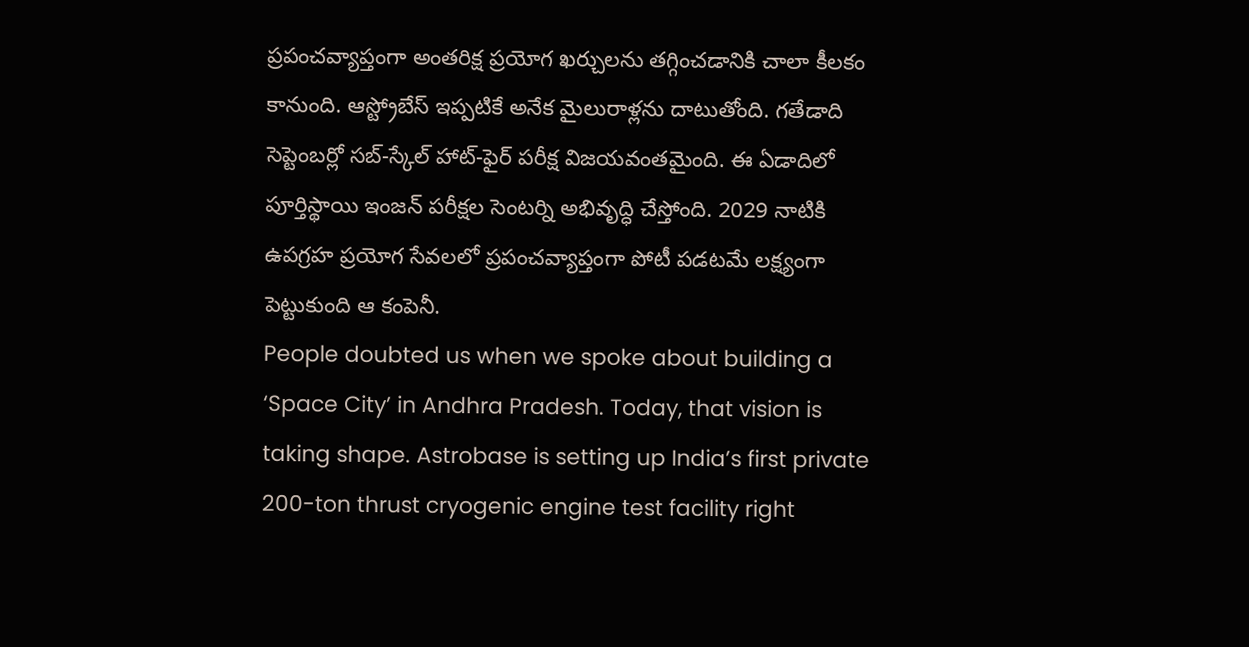ప్రపంచవ్యాప్తంగా అంతరిక్ష ప్రయోగ ఖర్చులను తగ్గించడానికి చాలా కీలకం కానుంది. ఆస్ట్రోబేస్ ఇప్పటికే అనేక మైలురాళ్లను దాటుతోంది. గతేడాది సెప్టెంబర్లో సబ్-స్కేల్ హాట్-ఫైర్ పరీక్ష విజయవంతమైంది. ఈ ఏడాదిలో పూర్తిస్థాయి ఇంజన్ పరీక్షల సెంటర్ని అభివృద్ధి చేస్తోంది. 2029 నాటికి ఉపగ్రహ ప్రయోగ సేవలలో ప్రపంచవ్యాప్తంగా పోటీ పడటమే లక్ష్యంగా పెట్టుకుంది ఆ కంపెనీ.
People doubted us when we spoke about building a ‘Space City’ in Andhra Pradesh. Today, that vision is taking shape. Astrobase is setting up India’s first private 200-ton thrust cryogenic engine test facility right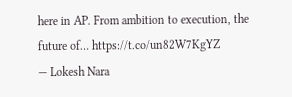here in AP. From ambition to execution, the future of… https://t.co/un82W7KgYZ
— Lokesh Nara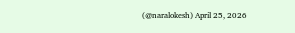(@naralokesh) April 25, 2026